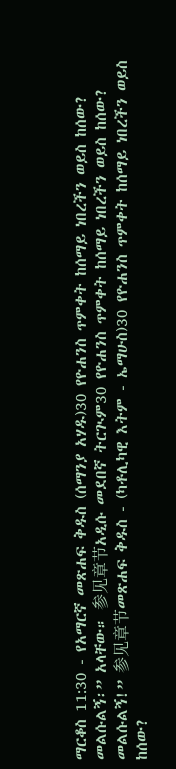ማርቆስ 11:30 - የአማርኛ መጽሐፍ ቅዱስ (ሰማንያ አሃዱ)30 የዮሐንስ ጥምቀት ከሰማይ ነበረችን ወይስ ከሰው? መልሱልኝ፡” አላቸው። 参见章节አዲሱ መደበኛ ትርጒም30 የዮሐንስ ጥምቀት ከሰማይ ነበረችን ወይስ ከሰው? መልሱልኝ!” 参见章节መጽሐፍ ቅዱስ - (ካቶሊካዊ እትም - ኤማሁስ)30 የዮሐንስ ጥምቀት ከሰማይ ነበረችን ወይስ ከሰው?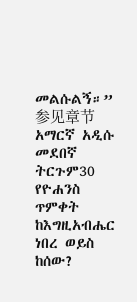መልሱልኝ።” 参见章节አማርኛ አዲሱ መደበኛ ትርጉም30 የዮሐንስ ጥምቀት ከእግዚአብሔር ነበረ ወይስ ከሰው?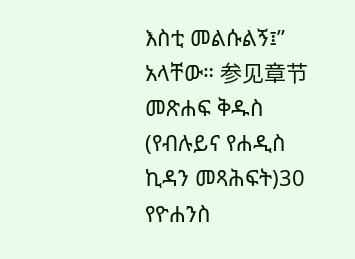እስቲ መልሱልኝ፤” አላቸው። 参见章节መጽሐፍ ቅዱስ (የብሉይና የሐዲስ ኪዳን መጻሕፍት)30 የዮሐንስ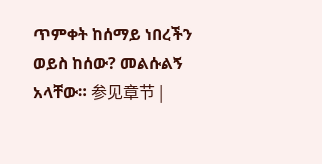ጥምቀት ከሰማይ ነበረችን ወይስ ከሰው? መልሱልኝ አላቸው። 参见章节 |